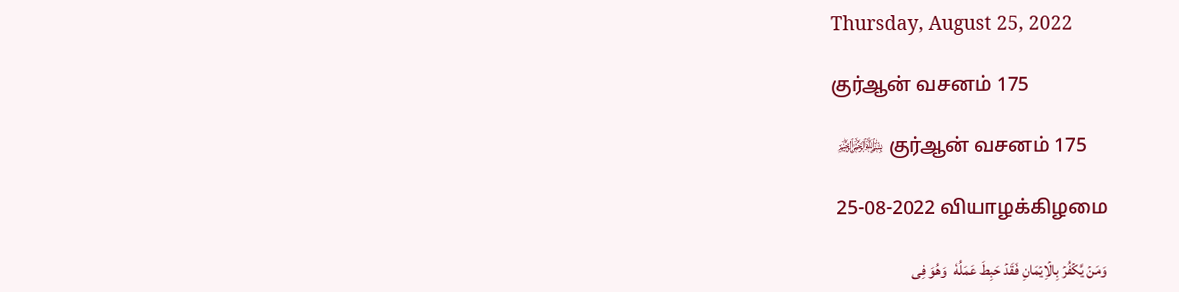Thursday, August 25, 2022

குர்ஆன் வசனம் 175

 ﷽ குர்ஆன் வசனம் 175

 25-08-2022 வியாழக்கிழமை

وَمَنۡ يَّكۡفُرۡ بِالۡاِيۡمَانِ فَقَدۡ حَبِطَ عَمَلُهٗ  وَهُوَ فِى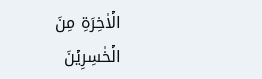الۡاٰخِرَةِ مِنَ الۡخٰسِرِيۡنَ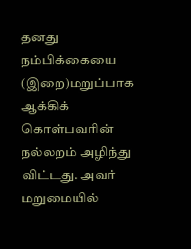தனது நம்பிக்கையை (இறை)மறுப்பாக ஆக்கிக் கொள்பவரின் நல்லறம் அழிந்து விட்டது. அவர் மறுமையில்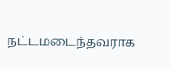நட்டமடைந்தவராக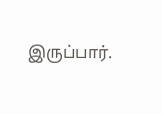இருப்பார்.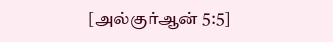[அல்குர்ஆன் 5:5]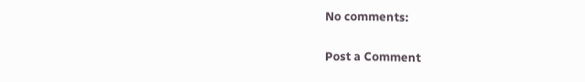No comments:

Post a Comment